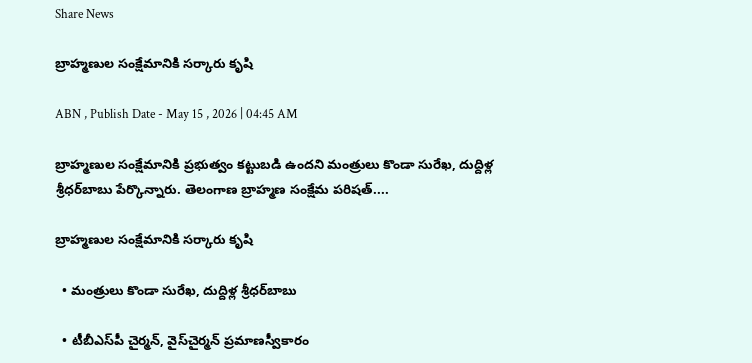Share News

బ్రాహ్మణుల సంక్షేమానికి సర్కారు కృషి

ABN , Publish Date - May 15 , 2026 | 04:45 AM

బ్రాహ్మణుల సంక్షేమానికి ప్రభుత్వం కట్టుబడి ఉందని మంత్రులు కొండా సురేఖ, దుద్దిళ్ల శ్రీధర్‌బాబు పేర్కొన్నారు. తెలంగాణ బ్రాహ్మణ సంక్షేమ పరిషత్‌....

బ్రాహ్మణుల సంక్షేమానికి సర్కారు కృషి

  • మంత్రులు కొండా సురేఖ, దుద్దిళ్ల శ్రీధర్‌బాబు

  • టీబీఎస్‌పీ చైర్మన్‌, వైస్‌చైర్మన్‌ ప్రమాణస్వీకారం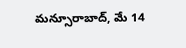మన్సూరాబాద్‌, మే 14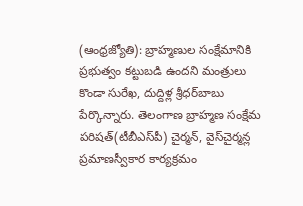(ఆంధ్రజ్యోతి): బ్రాహ్మణుల సంక్షేమానికి ప్రభుత్వం కట్టుబడి ఉందని మంత్రులు కొండా సురేఖ, దుద్దిళ్ల శ్రీధర్‌బాబు పేర్కొన్నారు. తెలంగాణ బ్రాహ్మణ సంక్షేమ పరిషత్‌(టీబీఎస్‌పీ) చైర్మన్‌, వైస్‌చైర్మన్ల ప్రమాణస్వీకార కార్యక్రమం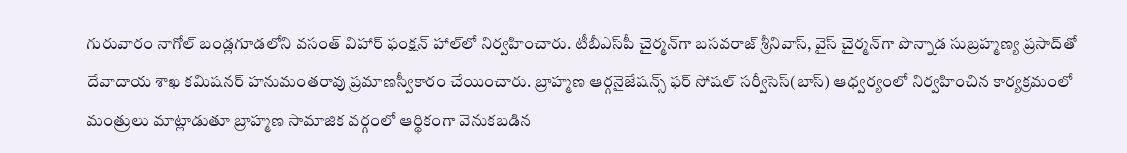గురువారం నాగోల్‌ బండ్లగూడలోని వసంత్‌ విహార్‌ ఫంక్షన్‌ హాల్‌లో నిర్వహించారు. టీబీఎస్‌పీ చైర్మన్‌గా బసవరాజ్‌ శ్రీనివాస్‌, వైస్‌ చైర్మన్‌గా పొన్నాడ సుబ్రహ్మణ్య ప్రసాద్‌తో దేవాదాయ శాఖ కమిషనర్‌ హనుమంతరావు ప్రమాణస్వీకారం చేయించారు. బ్రాహ్మణ ఆర్గనైజేషన్స్‌ ఫర్‌ సోషల్‌ సర్వీసెస్‌(బాస్‌) ఆధ్వర్యంలో నిర్వహించిన కార్యక్రమంలో మంత్రులు మాట్లాడుతూ బ్రాహ్మణ సామాజిక వర్గంలో ఆర్థికంగా వెనుకబడిన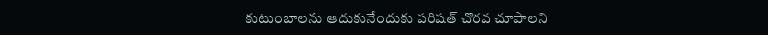కుటుంబాలను ఆదుకునేందుకు పరిషత్‌ చొరవ చూపాలని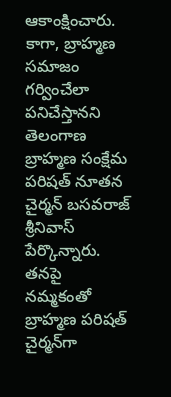ఆకాంక్షించారు. కాగా, బ్రాహ్మణ సమాజం గర్వించేలా పనిచేస్తానని తెలంగాణ బ్రాహ్మణ సంక్షేమ పరిషత్‌ నూతన చైర్మన్‌ బసవరాజ్‌ శ్రీనివాస్‌ పేర్కొన్నారు. తనపై నమ్మకంతో బ్రాహ్మణ పరిషత్‌ చైర్మన్‌గా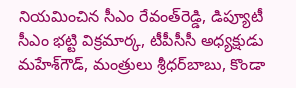నియమించిన సీఎం రేవంత్‌రెడ్డి, డిప్యూటీ సీఎం భట్టి విక్రమార్క, టీపీసీసీ అధ్యక్షుడు మహేశ్‌గౌడ్‌, మంత్రులు శ్రీధర్‌బాబు, కొండా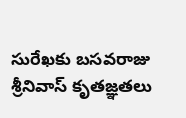సురేఖకు బసవరాజు శ్రీనివాస్‌ కృతజ్ఞతలు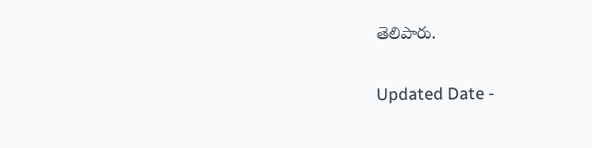తెలిపారు.

Updated Date -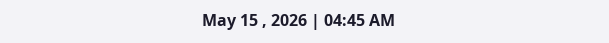May 15 , 2026 | 04:45 AM